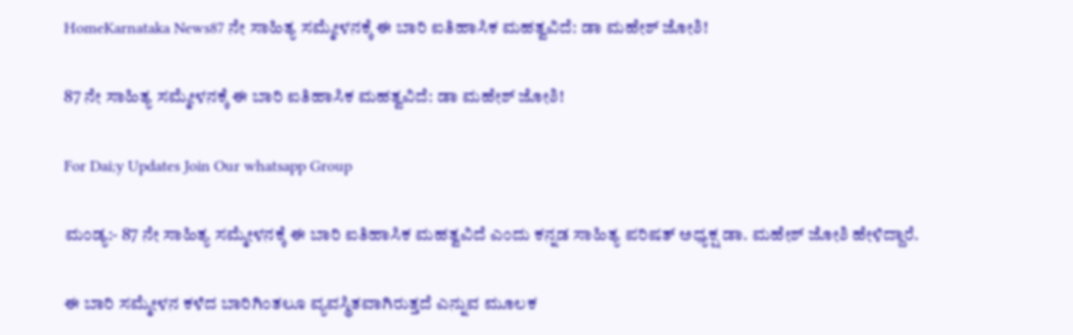HomeKarnataka News87 ನೇ ಸಾಹಿತ್ಯ ಸಮ್ಮೇಳನಕ್ಕೆ ಈ ಬಾರಿ ಐತಿಹಾಸಿಕ ಮಹತ್ವವಿದೆ: ಡಾ ಮಹೇಶ್‌ ಜೋಶಿ!

87 ನೇ ಸಾಹಿತ್ಯ ಸಮ್ಮೇಳನಕ್ಕೆ ಈ ಬಾರಿ ಐತಿಹಾಸಿಕ ಮಹತ್ವವಿದೆ: ಡಾ ಮಹೇಶ್‌ ಜೋಶಿ!

For Dai;y Updates Join Our whatsapp Group

ಮಂಡ್ಯ:- 87 ನೇ ಸಾಹಿತ್ಯ ಸಮ್ಮೇಳನಕ್ಕೆ ಈ ಬಾರಿ ಐತಿಹಾಸಿಕ ಮಹತ್ವವಿದೆ ಎಂದು ಕನ್ನಡ ಸಾಹಿತ್ಯ ಪರಿಷತ್‌ ಅಧ್ಯಕ್ಷ ಡಾ. ಮಹೇಶ್‌ ಜೋಶಿ ಹೇಳಿದ್ದಾರೆ.

ಈ ಬಾರಿ ಸಮ್ಮೇಳನ ಕಳೆದ ಬಾರಿಗಿಂತಲೂ ವ್ಯವಸ್ಥಿತವಾಗಿರುತ್ತದೆ ಎನ್ನುವ ಮೂಲಕ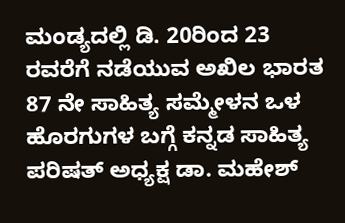ಮಂಡ್ಯದಲ್ಲಿ ಡಿ. 20ರಿಂದ 23 ರವರೆಗೆ ನಡೆಯುವ ಅಖಿಲ ಭಾರತ 87 ನೇ ಸಾಹಿತ್ಯ ಸಮ್ಮೇಳನ ಒಳ ಹೊರಗುಗಳ ಬಗ್ಗೆ ಕನ್ನಡ ಸಾಹಿತ್ಯ ಪರಿಷತ್‌ ಅಧ್ಯಕ್ಷ ಡಾ. ಮಹೇಶ್‌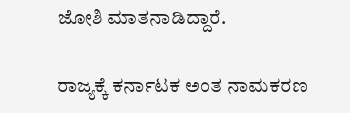ಜೋಶಿ ಮಾತನಾಡಿದ್ದಾರೆ.

ರಾಜ್ಯಕ್ಕೆ ಕರ್ನಾಟಕ ಅಂತ ನಾಮಕರಣ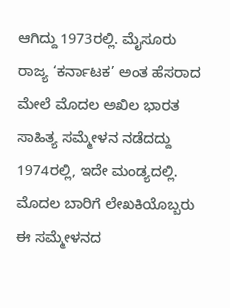ಆಗಿದ್ದು 1973ರಲ್ಲಿ. ಮೈಸೂರು ರಾಜ್ಯ ‘ಕರ್ನಾಟಕ’ ಅಂತ ಹೆಸರಾದ ಮೇಲೆ ಮೊದಲ ಅಖಿಲ ಭಾರತ ಸಾಹಿತ್ಯ ಸಮ್ಮೇಳನ ನಡೆದದ್ದು 1974ರಲ್ಲಿ, ಇದೇ ಮಂಡ್ಯದಲ್ಲಿ. ಮೊದಲ ಬಾರಿಗೆ ಲೇಖಕಿಯೊಬ್ಬರು ಈ ಸಮ್ಮೇಳನದ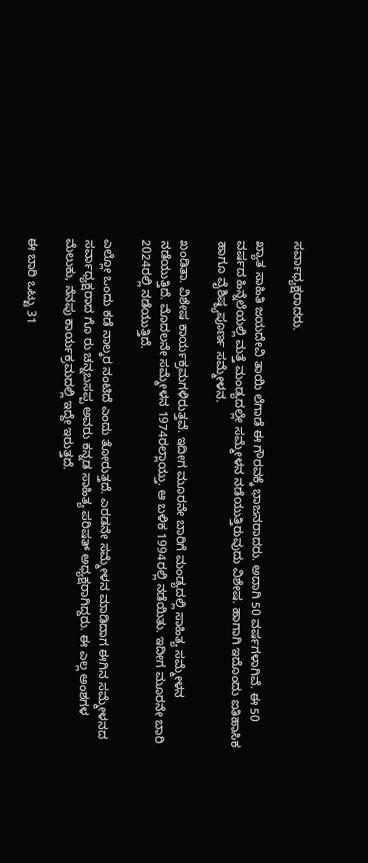ಸರ್ವಾಧ್ಯಕ್ಷರಾದರು.

ಖ್ಯಾತ ಸಾಹಿತಿ ಜಯದೇವಿ ತಾಯಿ ಲೆಗಾಡೆ ಈ ಗೌರವಕ್ಕೆ ಭಾಜನರಾದರು. ಅದಾಗಿ 50 ವರ್ಷಗಳಾಗಿವೆ. ಈ 50 ವರ್ಷದ ಹಿನ್ನೆಲೆಯಲ್ಲಿ ಮತ್ತೆ ಮಂಡ್ಯದಲ್ಲೇ ಸಮ್ಮೇಳನ ನಡೆಯುತ್ತಿರುವುದು ವಿಶೇಷ. ಹಾಗಾಗಿ ಇದೊಂದು ಐತಿಹಾಸಿಕ ಹಾಗೂ ವೈಶಿಷ್ಠ್ಯಪೂರ್ಣ ಸಮ್ಮೇಳನ.

ಖಂಡಿತಾ. ವಿಶೇಷ ಕಾರ್ಯಕ್ರಮಗಳಿರುತ್ತವೆ. ಇದೀಗ ಮೂರನೇ ಬಾರಿಗೆ ಮಂಡ್ಯದಲ್ಲಿ ಸಾಹಿತ್ಯ ಸಮ್ಮೇಳನ ನಡೆಯುತ್ತಿದೆ. ಮೊದಲನೇ ಸಮ್ಮೇಳನ 1974ರಲ್ಲಾಯ್ತು. ಆ ಬಳಿಕ 1994ರಲ್ಲಿ ನಡೆಯಿತು. ಇದೀಗ ಮೂರನೇ ಬಾರಿ 2024ರಲ್ಲಿ ನಡೆಯುತ್ತಿದೆ.

ಎಲ್ಲೋ ಒಂದು ಕಡೆ ನಾಲ್ಕರ ನಂಟಿದೆ ಎಂದು ತೋರುತ್ತದೆ. ಎರಡನೇ ಸಮ್ಮೇಳನ ಮಾಡಿದಾಗ ಈಗಿನ ಸಮ್ಮೇಳನದ ಸರ್ವಾಧ್ಯಕ್ಷರಾದ ಗೊ ರು ಚನ್ನಬಸಪ್ಪ ಅವರು ಕನ್ನಡ ಸಾಹಿತ್ಯ ಪರಿಷತ್ ಅಧ್ಯಕ್ಷರಾಗಿದ್ದರು. ಈ ಎಲ್ಲ ಅಂಶಗಳ ಮೆಲುಕು, ನೆನಪು ಕಾರ್ಯಕ್ರಮದಲ್ಲಿ ಇದ್ದೇ ಇರುತ್ತದೆ.

ಈ ಬಾರಿ ಒಟ್ಟು 31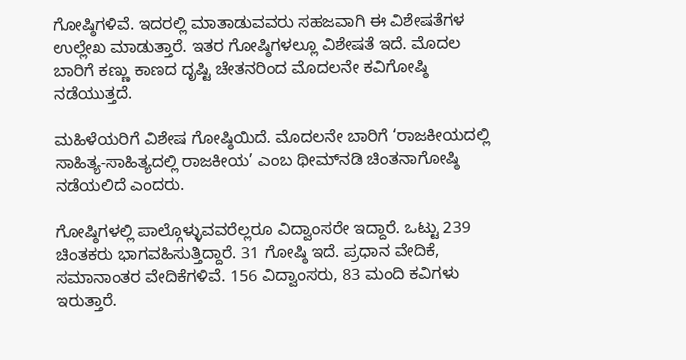ಗೋಷ್ಠಿಗಳಿವೆ. ಇದರಲ್ಲಿ ಮಾತಾಡುವವರು ಸಹಜವಾಗಿ ಈ ವಿಶೇಷತೆಗಳ ಉಲ್ಲೇಖ ಮಾಡುತ್ತಾರೆ. ಇತರ ಗೋಷ್ಠಿಗಳಲ್ಲೂ ವಿಶೇಷತೆ ಇದೆ. ಮೊದಲ ಬಾರಿಗೆ ಕಣ್ಣು ಕಾಣದ ದೃಷ್ಟಿ ಚೇತನರಿಂದ ಮೊದಲನೇ ಕವಿಗೋಷ್ಠಿ ನಡೆಯುತ್ತದೆ.

ಮಹಿಳೆಯರಿಗೆ ವಿಶೇಷ ಗೋಷ್ಠಿಯಿದೆ. ಮೊದಲನೇ ಬಾರಿಗೆ ‘ರಾಜಕೀಯದಲ್ಲಿ ಸಾಹಿತ್ಯ-ಸಾಹಿತ್ಯದಲ್ಲಿ ರಾಜಕೀಯ’ ಎಂಬ ಥೀಮ್‌ನಡಿ ಚಿಂತನಾಗೋಷ್ಠಿ ನಡೆಯಲಿದೆ ಎಂದರು.

ಗೋಷ್ಠಿಗಳಲ್ಲಿ ಪಾಲ್ಗೊಳ್ಳುವವರೆಲ್ಲರೂ ವಿದ್ವಾಂಸರೇ ಇದ್ದಾರೆ. ಒಟ್ಟು 239 ಚಿಂತಕರು ಭಾಗವಹಿಸುತ್ತಿದ್ದಾರೆ. 31 ಗೋಷ್ಠಿ ಇದೆ. ಪ್ರಧಾನ ವೇದಿಕೆ, ಸಮಾನಾಂತರ ವೇದಿಕೆಗಳಿವೆ. 156 ವಿದ್ವಾಂಸರು, 83 ಮಂದಿ ಕವಿಗಳು ಇರುತ್ತಾರೆ.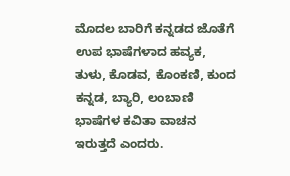ಮೊದಲ ಬಾರಿಗೆ ಕನ್ನಡದ ಜೊತೆಗೆ ಉಪ ಭಾಷೆಗಳಾದ ಹವ್ಯಕ, ತುಳು, ಕೊಡವ, ಕೊಂಕಣಿ, ಕುಂದ ಕನ್ನಡ, ಬ್ಯಾರಿ, ಲಂಬಾಣಿ ಭಾಷೆಗಳ ಕವಿತಾ ವಾಚನ ಇರುತ್ತದೆ ಎಂದರು.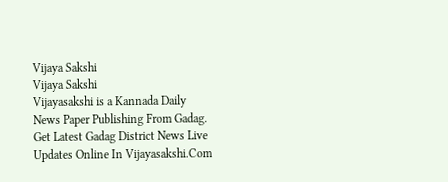Vijaya Sakshi
Vijaya Sakshi
Vijayasakshi is a Kannada Daily News Paper Publishing From Gadag. Get Latest Gadag District News Live Updates Online In Vijayasakshi.Com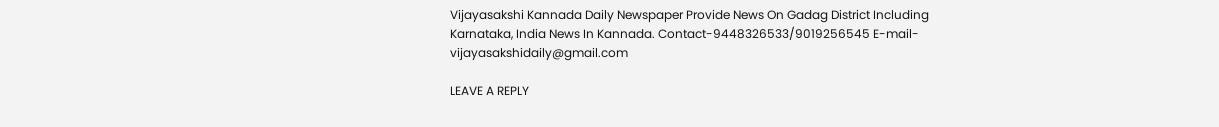Vijayasakshi Kannada Daily Newspaper Provide News On Gadag District Including Karnataka, India News In Kannada. Contact-9448326533/9019256545 E-mail-vijayasakshidaily@gmail.com

LEAVE A REPLY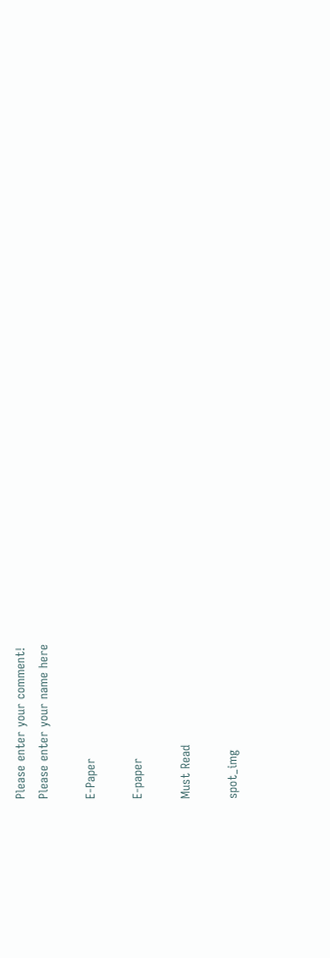Please enter your comment!
Please enter your name here

E-Paper

E-paper

Must Read

spot_img